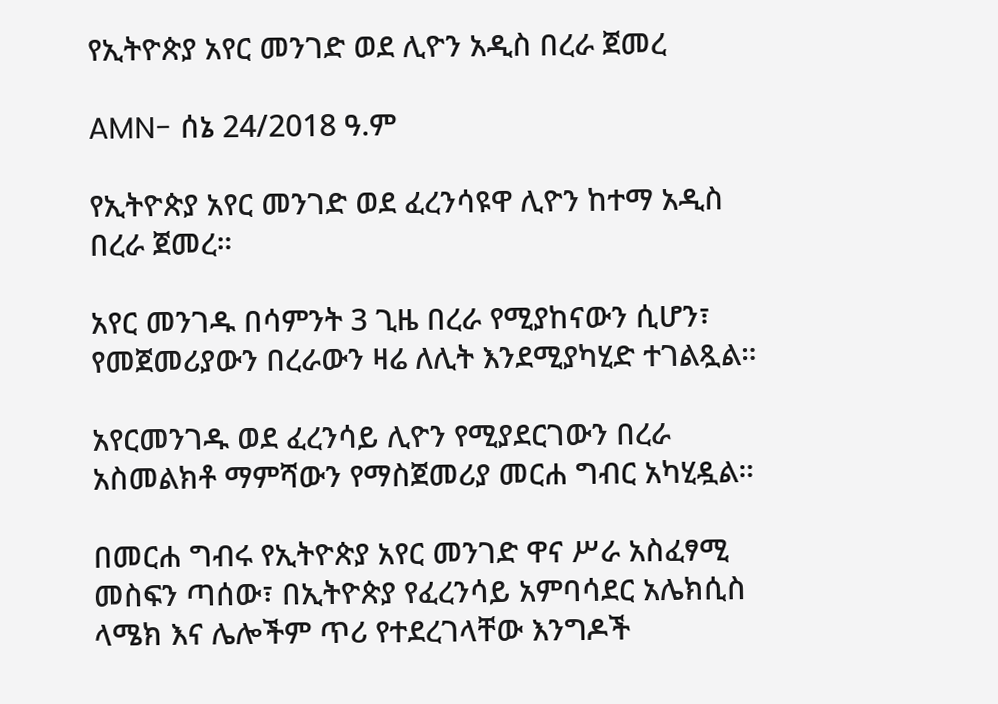የኢትዮጵያ አየር መንገድ ወደ ሊዮን አዲስ በረራ ጀመረ

AMN- ሰኔ 24/2018 ዓ.ም

የኢትዮጵያ አየር መንገድ ወደ ፈረንሳዩዋ ሊዮን ከተማ አዲስ በረራ ጀመረ።

አየር መንገዱ በሳምንት 3 ጊዜ በረራ የሚያከናውን ሲሆን፣ የመጀመሪያውን በረራውን ዛሬ ለሊት እንደሚያካሂድ ተገልጿል።

አየርመንገዱ ወደ ፈረንሳይ ሊዮን የሚያደርገውን በረራ አስመልክቶ ማምሻውን የማስጀመሪያ መርሐ ግብር አካሂዷል።

በመርሐ ግብሩ የኢትዮጵያ አየር መንገድ ዋና ሥራ አስፈፃሚ መስፍን ጣሰው፣ በኢትዮጵያ የፈረንሳይ አምባሳደር አሌክሲስ ላሜክ እና ሌሎችም ጥሪ የተደረገላቸው እንግዶች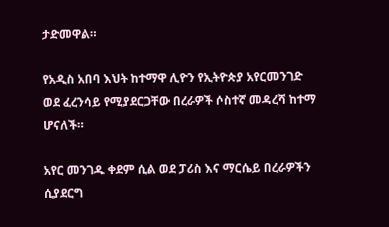ታድመዋል።

የአዲስ አበባ እህት ከተማዋ ሊዮን የኢትዮጵያ አየርመንገድ ወደ ፈረንሳይ የሚያደርጋቸው በረራዎች ሶስተኛ መዳረሻ ከተማ ሆናለች።

አየር መንገዱ ቀደም ሲል ወደ ፓሪስ እና ማርሴይ በረራዎችን ሲያደርግ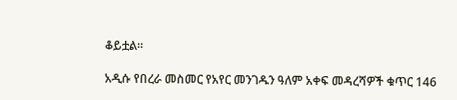ቆይቷል።

አዲሱ የበረራ መስመር የአየር መንገዱን ዓለም አቀፍ መዳረሻዎች ቁጥር 146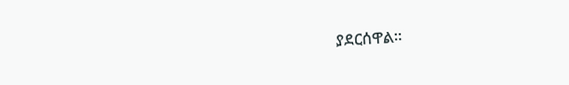ያደርሰዋል።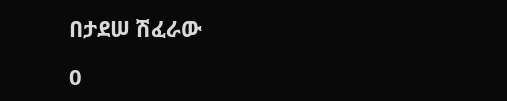በታደሠ ሽፈራው

0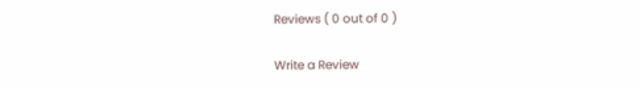Reviews ( 0 out of 0 )

Write a Review